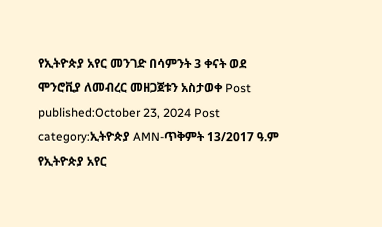የኢትዮጵያ አየር መንገድ በሳምንት 3 ቀናት ወደ ሞንሮቪያ ለመብረር መዘጋጀቱን አስታወቀ Post published:October 23, 2024 Post category:ኢትዮጵያ AMN-ጥቅምት 13/2017 ዓ.ም የኢትዮጵያ አየር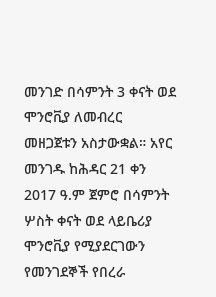መንገድ በሳምንት 3 ቀናት ወደ ሞንሮቪያ ለመብረር መዘጋጀቱን አስታውቋል። አየር መንገዱ ከሕዳር 21 ቀን 2017 ዓ.ም ጀምሮ በሳምንት ሦስት ቀናት ወደ ላይቤሪያ ሞንሮቪያ የሚያደርገውን የመንገደኞች የበረራ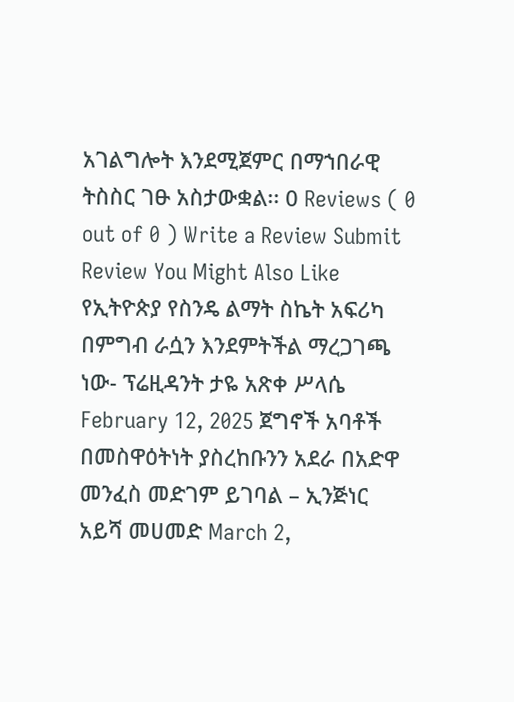አገልግሎት እንደሚጀምር በማኀበራዊ ትስስር ገፁ አስታውቋል፡፡ 0 Reviews ( 0 out of 0 ) Write a Review Submit Review You Might Also Like የኢትዮጵያ የስንዴ ልማት ስኬት አፍሪካ በምግብ ራሷን እንደምትችል ማረጋገጫ ነው- ፕሬዚዳንት ታዬ አጽቀ ሥላሴ February 12, 2025 ጀግኖች አባቶች በመስዋዕትነት ያስረከቡንን አደራ በአድዋ መንፈስ መድገም ይገባል – ኢንጅነር አይሻ መሀመድ March 2,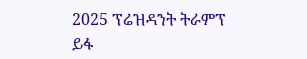2025 ፕሬዝዳንት ትራምፕ ይፋ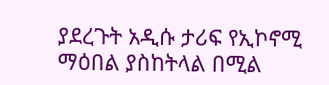ያደረጉት አዲሱ ታሪፍ የኢኮኖሚ ማዕበል ያስከትላል በሚል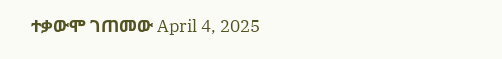ተቃውሞ ገጠመው April 4, 2025